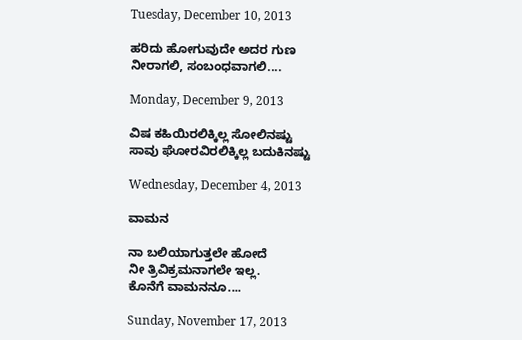Tuesday, December 10, 2013

ಹರಿದು ಹೋಗುವುದೇ ಅದರ ಗುಣ
ನೀರಾಗಲಿ, ಸಂಬಂಧವಾಗಲಿ....

Monday, December 9, 2013

ವಿಷ ಕಹಿಯಿರಲಿಕ್ಕಿಲ್ಲ ಸೋಲಿನಷ್ಟು
ಸಾವು ಘೋರವಿರಲಿಕ್ಕಿಲ್ಲ ಬದುಕಿನಷ್ಟು

Wednesday, December 4, 2013

ವಾಮನ

ನಾ ಬಲಿಯಾಗುತ್ತಲೇ ಹೋದೆ
ನೀ ತ್ರಿವಿಕ್ರಮನಾಗಲೇ ಇಲ್ಲ.
ಕೊನೆಗೆ ವಾಮನನೂ....

Sunday, November 17, 2013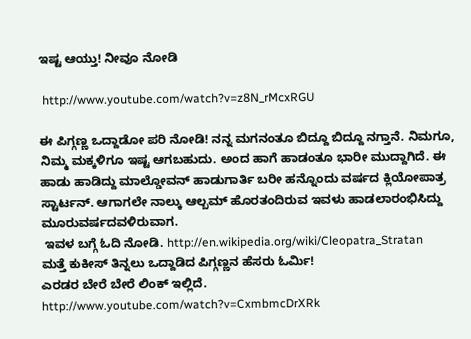ಇಷ್ಟ ಆಯ್ತು! ನೀವೂ ನೋಡಿ

 http://www.youtube.com/watch?v=z8N_rMcxRGU

ಈ ಪಿಗ್ಗಣ್ಣ ಒದ್ದಾಡೋ ಪರಿ ನೋಡಿ! ನನ್ನ ಮಗನಂತೂ ಬಿದ್ದೂ ಬಿದ್ದೂ ನಗ್ತಾನೆ. ನಿಮಗೂ, ನಿಮ್ಮ ಮಕ್ಕಳಿಗೂ ಇಷ್ಟ ಆಗಬಹುದು. ಅಂದ ಹಾಗೆ ಹಾಡಂತೂ ಭಾರೀ ಮುದ್ದಾಗಿದೆ. ಈ ಹಾಡು ಹಾಡಿದ್ದು ಮಾಲ್ಡೋವನ್ ಹಾಡುಗಾರ್ತಿ ಬರೀ ಹನ್ನೊಂದು ವರ್ಷದ ಕ್ಲಿಯೋಪಾತ್ರ ಸ್ಟಾರ್ಟನ್. ಆಗಾಗಲೇ ನಾಲ್ಕು ಆಲ್ಬಮ್ ಹೊರತಂದಿರುವ ಇವಳು ಹಾಡಲಾರಂಭಿಸಿದ್ದು ಮೂರುವರ್ಷದವಳಿರುವಾಗ.
 ಇವಳ ಬಗ್ಗೆ ಓದಿ ನೋಡಿ. http://en.wikipedia.org/wiki/Cleopatra_Stratan
ಮತ್ತೆ ಕುಕೀಸ್ ತಿನ್ನಲು ಒದ್ದಾಡಿದ ಪಿಗ್ಗಣ್ಣನ ಹೆಸರು ಓರ್ಮಿ!
ಎರಡರ ಬೇರೆ ಬೇರೆ ಲಿಂಕ್ ಇಲ್ಲಿದೆ.
http://www.youtube.com/watch?v=CxmbmcDrXRk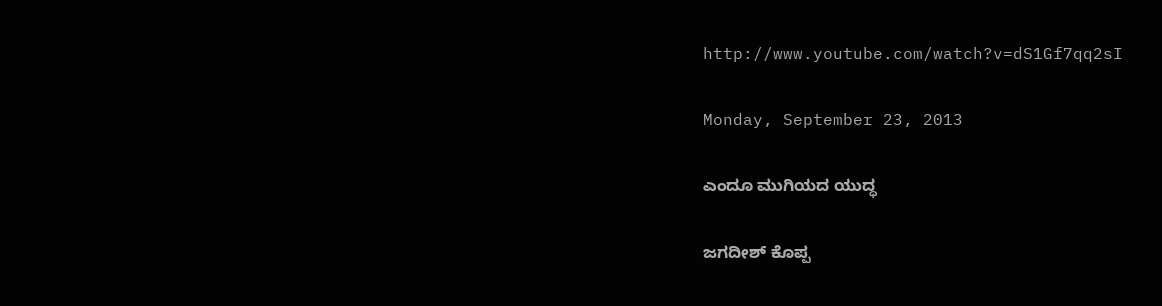http://www.youtube.com/watch?v=dS1Gf7qq2sI

Monday, September 23, 2013

ಎಂದೂ ಮುಗಿಯದ ಯುದ್ಧ

ಜಗದೀಶ್ ಕೊಪ್ಪ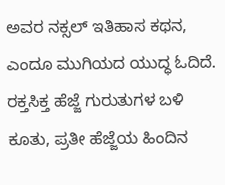ಅವರ ನಕ್ಸಲ್ ಇತಿಹಾಸ ಕಥನ, ಎಂದೂ ಮುಗಿಯದ ಯುದ್ಧ ಓದಿದೆ. ರಕ್ತಸಿಕ್ತ ಹೆಜ್ಜೆ ಗುರುತುಗಳ ಬಳಿ ಕೂತು, ಪ್ರತೀ ಹೆಜ್ಜೆಯ ಹಿಂದಿನ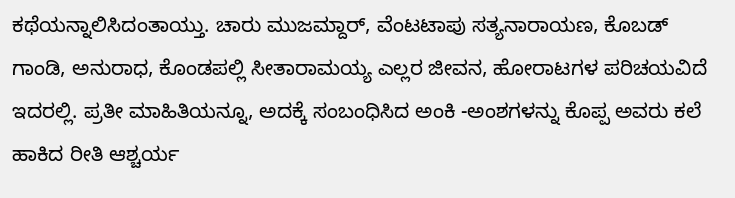ಕಥೆಯನ್ನಾಲಿಸಿದಂತಾಯ್ತು. ಚಾರು ಮುಜಮ್ದಾರ್, ವೆಂಟಟಾಪು ಸತ್ಯನಾರಾಯಣ, ಕೊಬಡ್ ಗಾಂಡಿ, ಅನುರಾಧ, ಕೊಂಡಪಲ್ಲಿ ಸೀತಾರಾಮಯ್ಯ ಎಲ್ಲರ ಜೀವನ, ಹೋರಾಟಗಳ ಪರಿಚಯವಿದೆ ಇದರಲ್ಲಿ. ಪ್ರತೀ ಮಾಹಿತಿಯನ್ನೂ, ಅದಕ್ಕೆ ಸಂಬಂಧಿಸಿದ ಅಂಕಿ -ಅಂಶಗಳನ್ನು ಕೊಪ್ಪ ಅವರು ಕಲೆ ಹಾಕಿದ ರೀತಿ ಆಶ್ಚರ್ಯ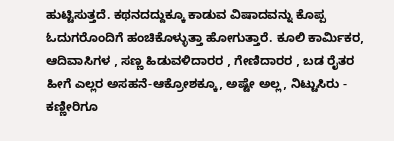ಹುಟ್ಟಿಸುತ್ತದೆ. ಕಥನದದ್ದುಕ್ಕೂ ಕಾಡುವ ವಿಷಾದವನ್ನು ಕೊಪ್ಪ ಓದುಗರೊಂದಿಗೆ ಹಂಚಿಕೊಳ್ಳುತ್ತಾ ಹೋಗುತ್ತಾರೆ. ಕೂಲಿ ಕಾರ್ಮಿಕರ, ಆದಿವಾಸಿಗಳ , ಸಣ್ಣ ಹಿಡುವಳಿದಾರರ , ಗೇಣಿದಾರರ , ಬಡ ರೈತರ ಹೀಗೆ ಎಲ್ಲರ ಅಸಹನೆ-ಆಕ್ರೋಶಕ್ಕೂ, ಅಷ್ಟೇ ಅಲ್ಲ, ನಿಟ್ಟುಸಿರು - ಕಣ್ಣೀರಿಗೂ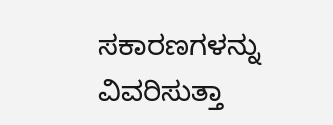ಸಕಾರಣಗಳನ್ನು ವಿವರಿಸುತ್ತಾ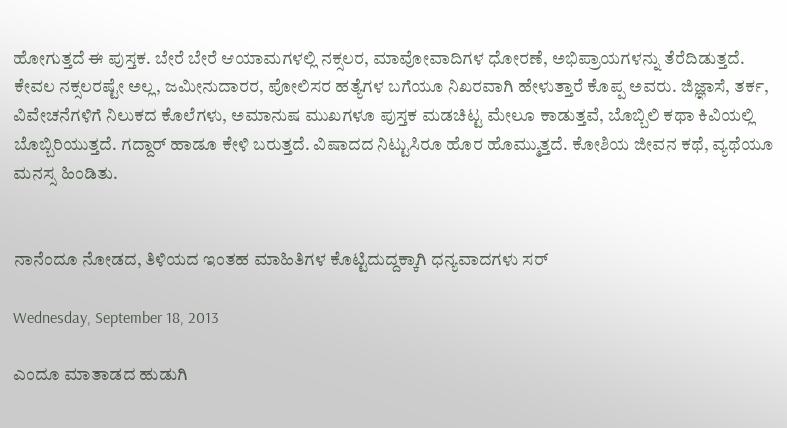ಹೋಗುತ್ತದೆ ಈ ಪುಸ್ತಕ. ಬೇರೆ ಬೇರೆ ಆಯಾಮಗಳಲ್ಲಿ ನಕ್ಸಲರ, ಮಾವೋವಾದಿಗಳ ಧೋರಣೆ, ಅಭಿಪ್ರಾಯಗಳನ್ನು ತೆರೆದಿಡುತ್ತದೆ. ಕೇವಲ ನಕ್ಸಲರಷ್ಟೇ ಅಲ್ಲ, ಜಮೀನುದಾರರ, ಪೋಲಿಸರ ಹತ್ಯೆಗಳ ಬಗೆಯೂ ನಿಖರವಾಗಿ ಹೇಳುತ್ತಾರೆ ಕೊಪ್ಪ ಅವರು. ಜಿಜ್ಞಾಸೆ, ತರ್ಕ, ವಿವೇಚನೆಗಳಿಗೆ ನಿಲುಕದ ಕೊಲೆಗಳು, ಅಮಾನುಷ ಮುಖಗಳೂ ಪುಸ್ತಕ ಮಡಚಿಟ್ಟ ಮೇಲೂ ಕಾಡುತ್ತವೆ, ಬೊಬ್ಬಿಲಿ ಕಥಾ ಕಿವಿಯಲ್ಲಿ ಬೊಬ್ಬಿರಿಯುತ್ತದೆ. ಗದ್ದಾರ್ ಹಾಡೂ ಕೇಳಿ ಬರುತ್ತದೆ. ವಿಷಾದದ ನಿಟ್ಟುಸಿರೂ ಹೊರ ಹೊಮ್ಮುತ್ತದೆ. ಕೋಶಿಯ ಜೀವನ ಕಥೆ, ವ್ಯಥೆಯೂ ಮನಸ್ಸ ಹಿಂಡಿತು.


ನಾನೆಂದೂ ನೋಡದ, ತಿಳಿಯದ ಇಂತಹ ಮಾಹಿತಿಗಳ ಕೊಟ್ಟಿದುದ್ದಕ್ಕಾಗಿ ಧನ್ಯವಾದಗಳು ಸರ್

Wednesday, September 18, 2013

ಎಂದೂ ಮಾತಾಡದ ಹುಡುಗಿ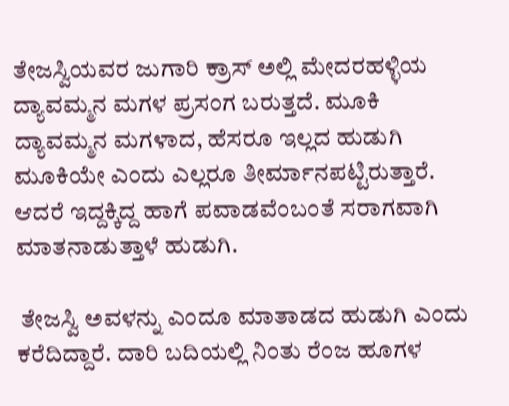ತೇಜಸ್ವಿಯವರ ಜುಗಾರಿ ಕ್ರಾಸ್ ಅಲ್ಲಿ ಮೇದರಹಳ್ಳಿಯ ದ್ಯಾವಮ್ಮನ ಮಗಳ ಪ್ರಸಂಗ ಬರುತ್ತದೆ. ಮೂಕಿ ದ್ಯಾವಮ್ಮನ ಮಗಳಾದ, ಹೆಸರೂ ಇಲ್ಲದ ಹುಡುಗಿ  ಮೂಕಿಯೇ ಎಂದು ಎಲ್ಲರೂ ತೀರ್ಮಾನಪಟ್ಟಿರುತ್ತಾರೆ. ಆದರೆ ಇದ್ದಕ್ಕಿದ್ದ ಹಾಗೆ ಪವಾಡವೆಂಬಂತೆ ಸರಾಗವಾಗಿ ಮಾತನಾಡುತ್ತಾಳೆ ಹುಡುಗಿ.

 ತೇಜಸ್ವಿ ಅವಳನ್ನು ಎಂದೂ ಮಾತಾಡದ ಹುಡುಗಿ ಎಂದು ಕರೆದಿದ್ದಾರೆ. ದಾರಿ ಬದಿಯಲ್ಲಿ ನಿಂತು ರೆಂಜ ಹೂಗಳ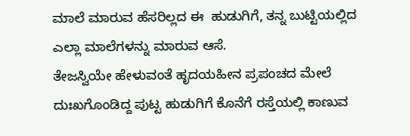ಮಾಲೆ ಮಾರುವ ಹೆಸರಿಲ್ಲದ ಈ  ಹುಡುಗಿಗೆ, ತನ್ನ ಬುಟ್ಟಿಯಲ್ಲಿದ ಎಲ್ಲಾ ಮಾಲೆಗಳನ್ನು ಮಾರುವ ಆಸೆ.
ತೇಜಸ್ವಿಯೇ ಹೇಳುವಂತೆ ಹೃದಯಹೀನ ಪ್ರಪಂಚದ ಮೇಲೆ ದುಃಖಗೊಂಡಿದ್ದ ಪುಟ್ಟ ಹುಡುಗಿಗೆ ಕೊನೆಗೆ ರಸ್ತೆಯಲ್ಲಿ ಕಾಣುವ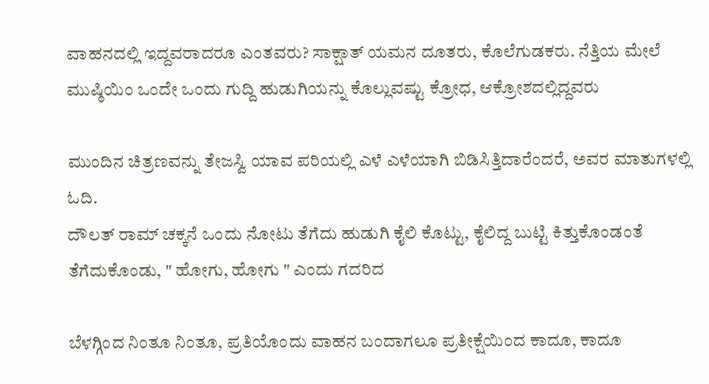ವಾಹನದಲ್ಲಿ ಇದ್ದವರಾದರೂ ಎಂತವರು? ಸಾಕ್ಷಾತ್ ಯಮನ ದೂತರು, ಕೊಲೆಗುಡಕರು. ನೆತ್ತಿಯ ಮೇಲೆ ಮುಷ್ಠಿಯಿಂ ಒಂದೇ ಒಂದು ಗುದ್ದಿ ಹುಡುಗಿಯನ್ನು ಕೊಲ್ಲುವಷ್ಟು ಕ್ರೋಧ, ಆಕ್ರೋಶದಲ್ಲಿದ್ದವರು

ಮುಂದಿನ ಚಿತ್ರಣವನ್ನು ತೇಜಸ್ವಿ ಯಾವ ಪರಿಯಲ್ಲಿ ಎಳೆ ಎಳೆಯಾಗಿ ಬಿಡಿಸಿತ್ತಿದಾರೆಂದರೆ, ಅವರ ಮಾತುಗಳಲ್ಲಿ ಓದಿ.
ದೌಲತ್ ರಾಮ್ ಚಕ್ಕನೆ ಒಂದು ನೋಟು ತೆಗೆದು ಹುಡುಗಿ ಕೈಲಿ ಕೊಟ್ಟು, ಕೈಲಿದ್ದ ಬುಟ್ಟಿ ಕಿತ್ತುಕೊಂಡಂತೆ ತೆಗೆದುಕೊಂಡು, " ಹೋಗು, ಹೋಗು " ಎಂದು ಗದರಿದ

ಬೆಳಗ್ಗಿಂದ ನಿಂತೂ ನಿಂತೂ, ಪ್ರತಿಯೊಂದು ವಾಹನ ಬಂದಾಗಲೂ ಪ್ರತೀಕ್ಷೆಯಿಂದ ಕಾದೂ, ಕಾದೂ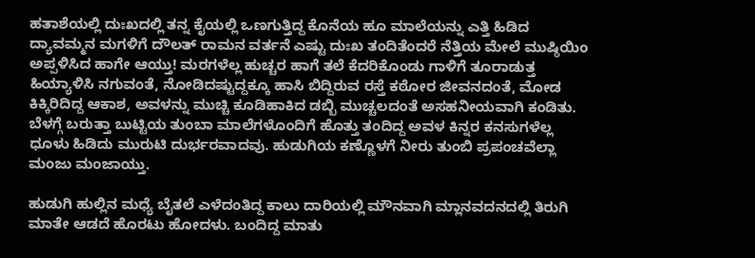ಹತಾಶೆಯಲ್ಲಿ ದುಃಖದಲ್ಲಿ ತನ್ನ ಕೈಯಲ್ಲಿ ಒಣಗುತ್ತಿದ್ದ ಕೊನೆಯ ಹೂ ಮಾಲೆಯನ್ನು ಎತ್ತಿ ಹಿಡಿದ ದ್ಯಾವಮ್ಮನ ಮಗಳಿಗೆ ದೌಲತ್ ರಾಮನ ವರ್ತನೆ ಎಷ್ಟು ದುಃಖ ತಂದಿತೆಂದರೆ ನೆತ್ತಿಯ ಮೇಲೆ ಮುಷ್ಠಿಯಿಂ ಅಪ್ಪಳಿಸಿದ ಹಾಗೇ ಆಯ್ತು! ಮರಗಳೆಲ್ಲ ಹುಚ್ಚರ ಹಾಗೆ ತಲೆ ಕೆದರಿಕೊಂಡು ಗಾಳಿಗೆ ತೂರಾಡುತ್ತ ಹಿಯ್ಯಾಳಿಸಿ ನಗುವಂತೆ, ನೋಡಿದಷ್ಟುದ್ದಕ್ಕೂ ಹಾಸಿ ಬಿದ್ದಿರುವ ರಸ್ತೆ ಕಠೋರ ಜೀವನದಂತೆ, ಮೋಡ ಕಿಕ್ಕಿರಿದಿದ್ದ ಆಕಾಶ, ಅವಳನ್ನು ಮುಚ್ಚಿ ಕೂಡಿಹಾಕಿದ ಡಬ್ಬಿ ಮುಚ್ಚಲದಂತೆ ಅಸಹನೀಯವಾಗಿ ಕಂಡಿತು. ಬೆಳಗ್ಗೆ ಬರುತ್ತಾ ಬುಟ್ಟಿಯ ತುಂಬಾ ಮಾಲೆಗಳೊಂದಿಗೆ ಹೊತ್ತು ತಂದಿದ್ದ ಅವಳ ಕಿನ್ನರ ಕನಸುಗಳೆಲ್ಲ ಧೂಳು ಹಿಡಿದು ಮುರುಟಿ ದುರ್ಭರವಾದವು. ಹುಡುಗಿಯ ಕಣ್ಣೊಳಗೆ ನೀರು ತುಂಬಿ ಪ್ರಪಂಚವೆಲ್ಲಾ ಮಂಜು ಮಂಜಾಯ್ತು.

ಹುಡುಗಿ ಹುಲ್ಲಿನ ಮಧ್ಯೆ ಬೈತಲೆ ಎಳೆದಂತಿದ್ದ ಕಾಲು ದಾರಿಯಲ್ಲಿ ಮೌನವಾಗಿ ಮ್ಲಾನವದನದಲ್ಲಿ ತಿರುಗಿ ಮಾತೇ ಆಡದೆ ಹೊರಟು ಹೋದಳು. ಬಂದಿದ್ದ ಮಾತು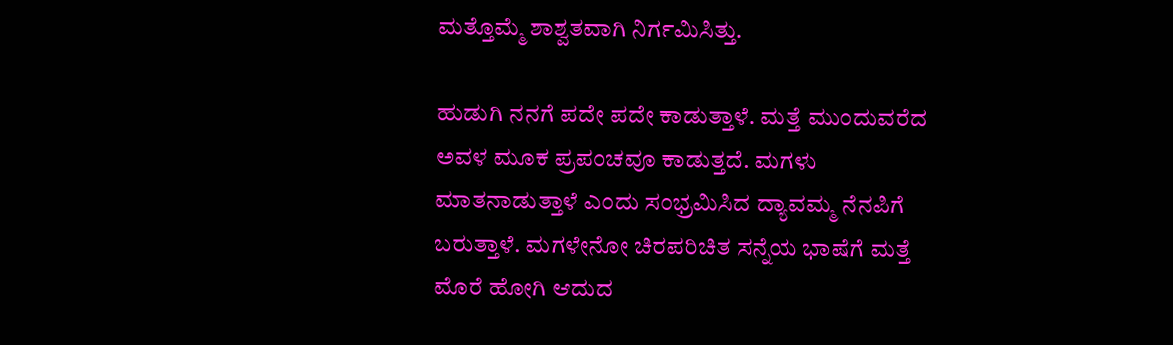ಮತ್ತೊಮ್ಮೆ ಶಾಶ್ವತವಾಗಿ ನಿರ್ಗಮಿಸಿತ್ತು.

ಹುಡುಗಿ ನನಗೆ ಪದೇ ಪದೇ ಕಾಡುತ್ತಾಳೆ. ಮತ್ತೆ ಮುಂದುವರೆದ ಅವಳ ಮೂಕ ಪ್ರಪಂಚವೂ ಕಾಡುತ್ತದೆ. ಮಗಳು ಮಾತನಾಡುತ್ತಾಳೆ ಎಂದು ಸಂಭ್ರಮಿಸಿದ ದ್ಯಾವಮ್ಮ ನೆನಪಿಗೆ ಬರುತ್ತಾಳೆ. ಮಗಳೇನೋ ಚಿರಪರಿಚಿತ ಸನ್ನೆಯ ಭಾಷೆಗೆ ಮತ್ತೆ ಮೊರೆ ಹೋಗಿ ಆದುದ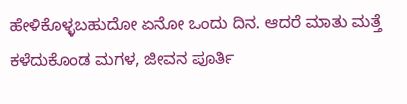ಹೇಳಿಕೊಳ್ಳಬಹುದೋ ಏನೋ ಒಂದು ದಿನ. ಆದರೆ ಮಾತು ಮತ್ತೆ ಕಳೆದುಕೊಂಡ ಮಗಳ, ಜೀವನ ಪೂರ್ತಿ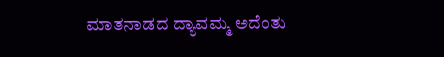ಮಾತನಾಡದ ದ್ಯಾವಮ್ಮ ಅದೆಂತು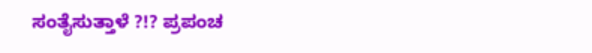ಸಂತೈಸುತ್ತಾಳೆ ?!? ಪ್ರಪಂಚ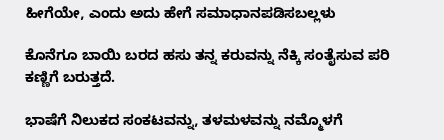ಹೀಗೆಯೇ, ಎಂದು ಅದು ಹೇಗೆ ಸಮಾಧಾನಪಡಿಸಬಲ್ಲಳು

ಕೊನೆಗೂ ಬಾಯಿ ಬರದ ಹಸು ತನ್ನ ಕರುವನ್ನು ನೆಕ್ಕಿ ಸಂತೈಸುವ ಪರಿ ಕಣ್ಣಿಗೆ ಬರುತ್ತದೆ.

ಭಾಷೆಗೆ ನಿಲುಕದ ಸಂಕಟವನ್ನು, ತಳಮಳವನ್ನು ನಮ್ಮೊಳಗೆ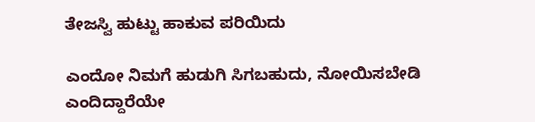ತೇಜಸ್ವಿ ಹುಟ್ಟು ಹಾಕುವ ಪರಿಯಿದು

ಎಂದೋ ನಿಮಗೆ ಹುಡುಗಿ ಸಿಗಬಹುದು, ನೋಯಿಸಬೇಡಿ ಎಂದಿದ್ದಾರೆಯೇ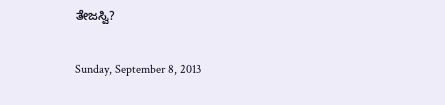ತೇಜಸ್ವಿ?

Sunday, September 8, 2013